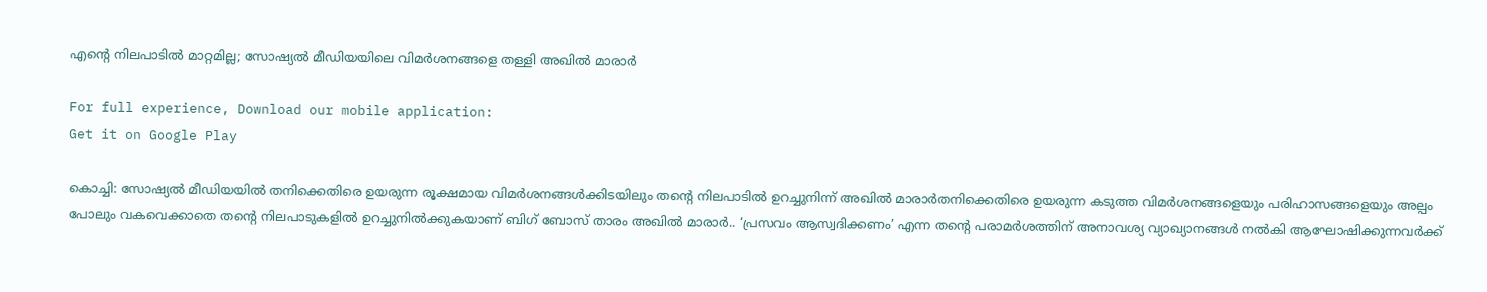എന്റെ നിലപാടിൽ മാറ്റമില്ല; സോഷ്യൽ മീഡിയയിലെ വിമർശനങ്ങളെ തള്ളി അഖിൽ മാരാർ

For full experience, Download our mobile application:
Get it on Google Play

കൊച്ചി: സോഷ്യൽ മീഡിയയിൽ തനിക്കെതിരെ ഉയരുന്ന രൂക്ഷമായ വിമർശനങ്ങൾക്കിടയിലും തന്റെ നിലപാടിൽ ഉറച്ചുനിന്ന് അഖിൽ മാരാർതനിക്കെതിരെ ഉയരുന്ന കടുത്ത വിമർശനങ്ങളെയും പരിഹാസങ്ങളെയും അല്പം പോലും വകവെക്കാതെ തന്റെ നിലപാടുകളിൽ ഉറച്ചുനിൽക്കുകയാണ് ബിഗ് ബോസ് താരം അഖിൽ മാരാർ.. ‘പ്രസവം ആസ്വദിക്കണം’ എന്ന തന്റെ പരാമർശത്തിന് അനാവശ്യ വ്യാഖ്യാനങ്ങൾ നൽകി ആഘോഷിക്കുന്നവർക്ക്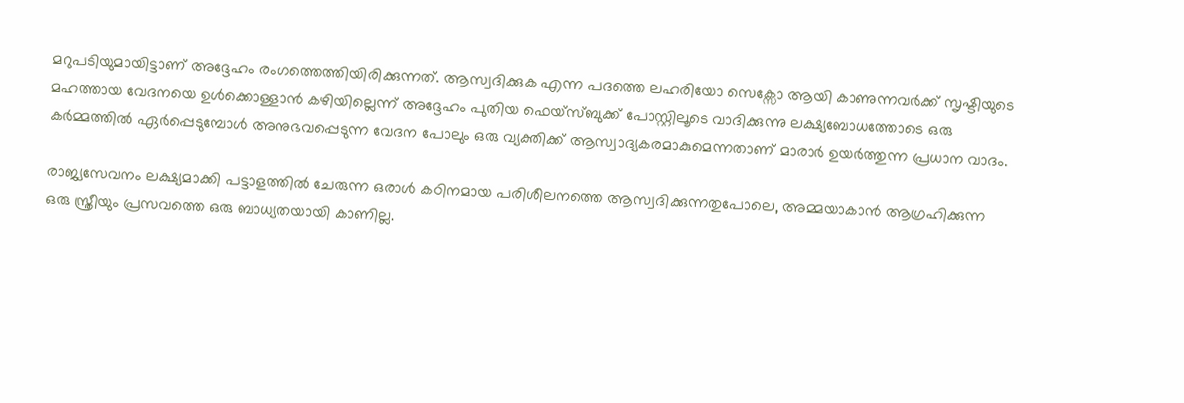മറുപടിയുമായിട്ടാണ് അദ്ദേഹം രംഗത്തെത്തിയിരിക്കുന്നത്. ആസ്വദിക്കുക എന്ന പദത്തെ ലഹരിയോ സെക്സോ ആയി കാണുന്നവർക്ക് സൃഷ്ടിയുടെ മഹത്തായ വേദനയെ ഉൾക്കൊള്ളാൻ കഴിയില്ലെന്ന് അദ്ദേഹം പുതിയ ഫെയ്സ്ബുക്ക് പോസ്റ്റിലൂടെ വാദിക്കുന്നു ലക്ഷ്യബോധത്തോടെ ഒരു കർമ്മത്തിൽ ഏർപ്പെടുമ്പോൾ അനുഭവപ്പെടുന്ന വേദന പോലും ഒരു വ്യക്തിക്ക് ആസ്വാദ്യകരമാകുമെന്നതാണ് മാരാർ ഉയർത്തുന്ന പ്രധാന വാദം.

രാജ്യസേവനം ലക്ഷ്യമാക്കി പട്ടാളത്തിൽ ചേരുന്ന ഒരാൾ കഠിനമായ പരിശീലനത്തെ ആസ്വദിക്കുന്നതുപോലെ, അമ്മയാകാൻ ആഗ്രഹിക്കുന്ന ഒരു സ്ത്രീയും പ്രസവത്തെ ഒരു ബാധ്യതയായി കാണില്ല.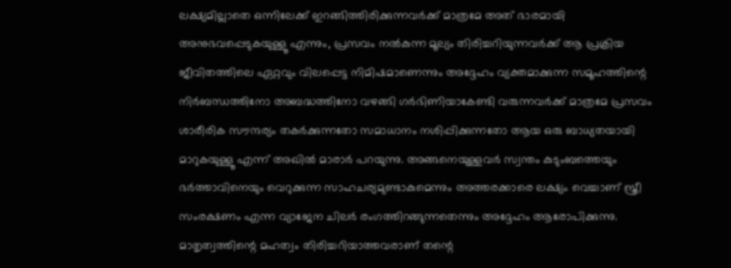ലക്ഷ്യമില്ലാതെ ഒന്നിലേക്ക് ഇറങ്ങിത്തിരിക്കുന്നവർക്ക് മാത്രമേ അത് ഭാരമായി അനുഭവപ്പെടുകയുള്ളൂ എന്നും, പ്രസവം നൽകുന്ന മൂല്യം തിരിച്ചറിയുന്നവർക്ക് ആ പ്രക്രിയ ജീവിതത്തിലെ ഏറ്റവും വിലപ്പെട്ട നിമിഷമാണെന്നും അദ്ദേഹം വ്യക്തമാക്കുന്ന സമൂഹത്തിന്റെ നിർബന്ധത്തിനോ അബദ്ധത്തിനോ വഴങ്ങി ഗർഭിണിയാകേണ്ടി വരുന്നവർക്ക് മാത്രമേ പ്രസവം ശാരീരിക സൗന്ദര്യം തകർക്കുന്നതോ സമാധാനം നശിപ്പിക്കുന്നതോ ആയ ഒരു ബാധ്യതയായി മാറുകയുള്ളൂ എന്ന് അഖിൽ മാരാർ പറയുന്നു. അങ്ങനെയുള്ളവർ സ്വന്തം കുടുംബത്തെയും ഭർത്താവിനെയും വെറുക്കുന്ന സാഹചര്യമുണ്ടാകുമെന്നും അത്തരക്കാരെ ലക്ഷ്യം വെച്ചാണ് സ്ത്രീ സംരക്ഷണം എന്ന വ്യാജേന ചിലർ രംഗത്തിറങ്ങുന്നതെന്നും അദ്ദേഹം ആരോപിക്കുന്നു. മാതൃത്വത്തിന്റെ മഹത്വം തിരിച്ചറിയാത്തവരാണ് തന്റെ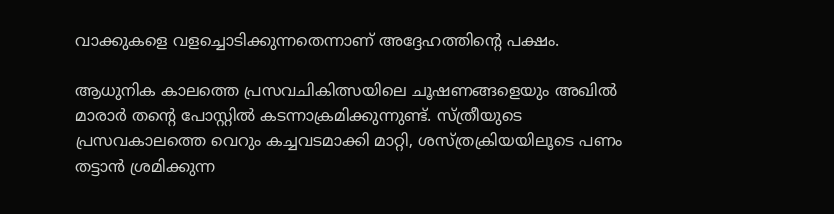വാക്കുകളെ വളച്ചൊടിക്കുന്നതെന്നാണ് അദ്ദേഹത്തിന്റെ പക്ഷം.

ആധുനിക കാലത്തെ പ്രസവചികിത്സയിലെ ചൂഷണങ്ങളെയും അഖിൽ മാരാർ തന്റെ പോസ്റ്റിൽ കടന്നാക്രമിക്കുന്നുണ്ട്. സ്ത്രീയുടെ പ്രസവകാലത്തെ വെറും കച്ചവടമാക്കി മാറ്റി, ശസ്ത്രക്രിയയിലൂടെ പണം തട്ടാൻ ശ്രമിക്കുന്ന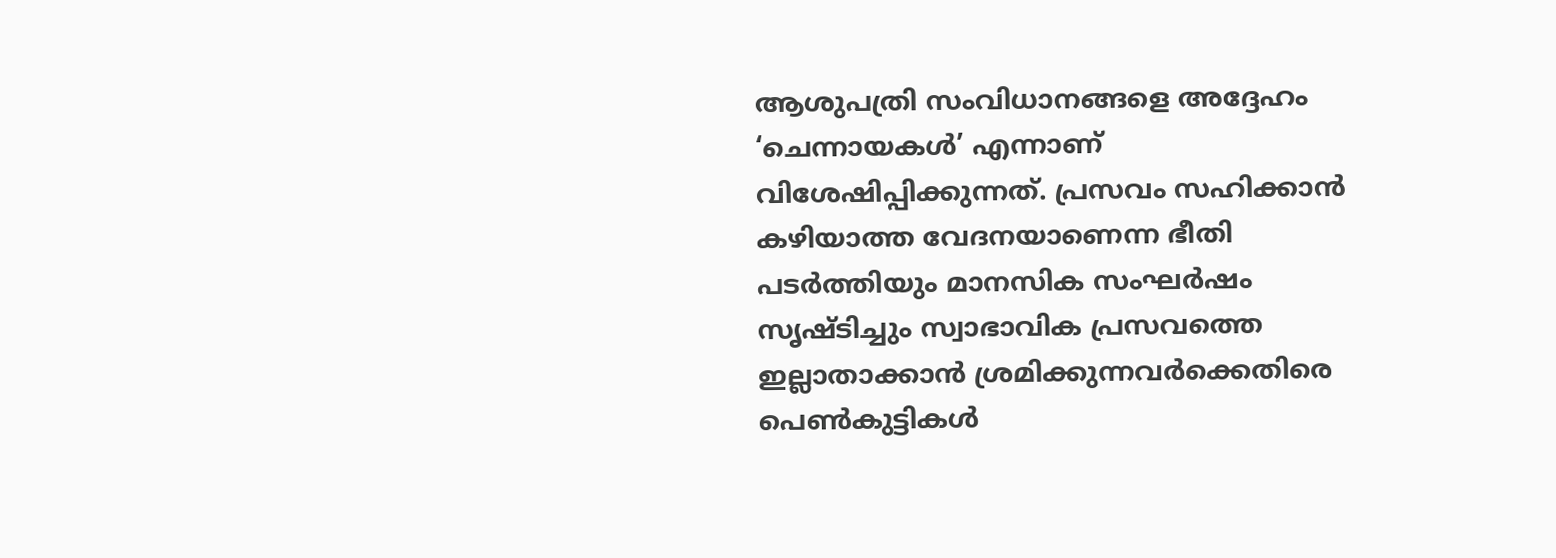ആശുപത്രി സംവിധാനങ്ങളെ അദ്ദേഹം ‘ചെന്നായകൾ’ എന്നാണ് വിശേഷിപ്പിക്കുന്നത്. പ്രസവം സഹിക്കാൻ കഴിയാത്ത വേദനയാണെന്ന ഭീതി പടർത്തിയും മാനസിക സംഘർഷം സൃഷ്ടിച്ചും സ്വാഭാവിക പ്രസവത്തെ ഇല്ലാതാക്കാൻ ശ്രമിക്കുന്നവർക്കെതിരെ പെൺകുട്ടികൾ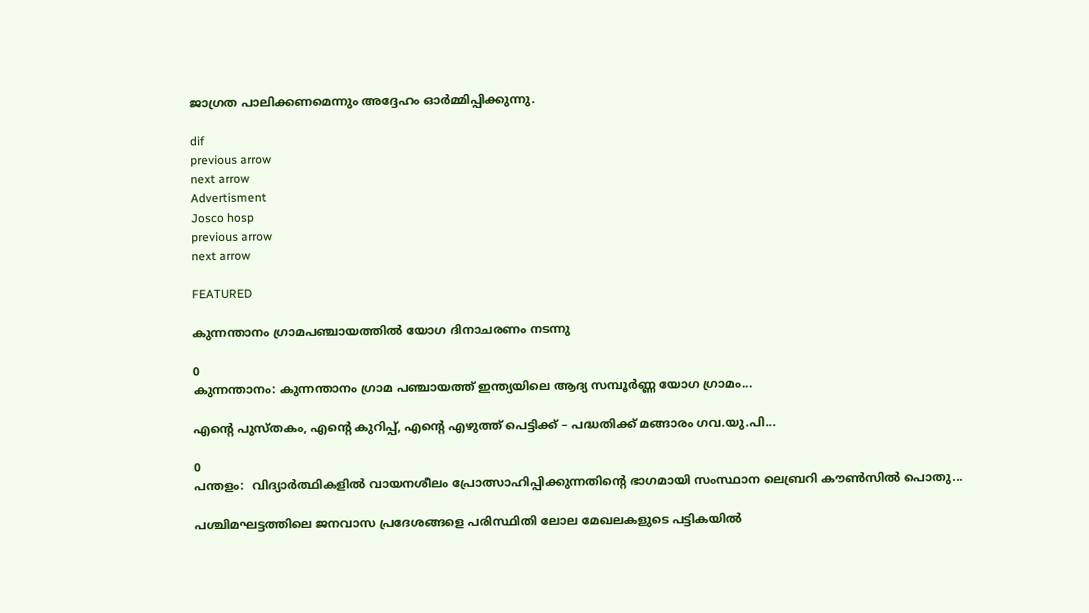ജാഗ്രത പാലിക്കണമെന്നും അദ്ദേഹം ഓർമ്മിപ്പിക്കുന്നു.

dif
previous arrow
next arrow
Advertisment
Josco hosp
previous arrow
next arrow

FEATURED

കുന്നന്താനം ഗ്രാമപഞ്ചായത്തില്‍ യോഗ ദിനാചരണം നടന്നു

0
കുന്നന്താനം: കുന്നന്താനം ഗ്രാമ പഞ്ചായത്ത് ഇന്ത്യയിലെ ആദ്യ സമ്പൂർണ്ണ യോഗ ഗ്രാമം...

എന്റെ പുസ്തകം, എന്റെ കുറിപ്പ്, എന്റെ എഴുത്ത് പെട്ടിക്ക് – പദ്ധതിക്ക് മങ്ങാരം ഗവ.യു.പി...

0
പന്തളം:  വിദ്യാർത്ഥികളിൽ വായനശീലം പ്രോത്സാഹിപ്പിക്കുന്നതിന്റെ ഭാഗമായി സംസ്ഥാന ലെബ്രറി കൗൺസിൽ പൊതു...

പശ്ചിമഘട്ടത്തിലെ ജനവാസ പ്രദേശങ്ങളെ പരിസ്ഥിതി ലോല മേഖലകളുടെ പട്ടികയില്‍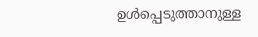ഉള്‍പ്പെടുത്താനുള്ള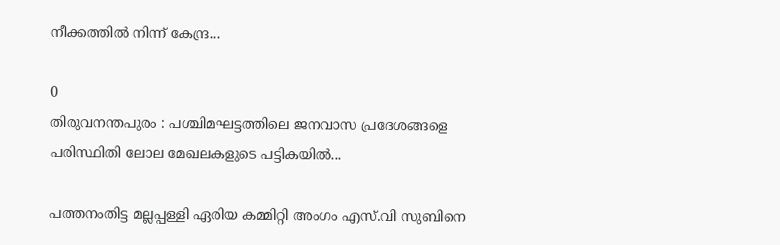നീക്കത്തില്‍ നിന്ന്‌ കേന്ദ്ര...

0
തിരുവനന്തപുരം : പശ്ചിമഘട്ടത്തിലെ ജനവാസ പ്രദേശങ്ങളെ പരിസ്ഥിതി ലോല മേഖലകളുടെ പട്ടികയില്‍...

പത്തനംതിട്ട മല്ലപ്പള്ളി ഏരിയ കമ്മിറ്റി അംഗം എസ്.വി സുബിനെ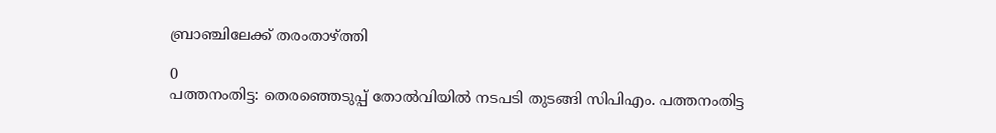ബ്രാഞ്ചിലേക്ക് തരംതാഴ്ത്തി

0
പത്തനംതിട്ട: തെരഞ്ഞെടുപ്പ് തോൽവിയിൽ നടപടി തുടങ്ങി സിപിഎം. പത്തനംതിട്ട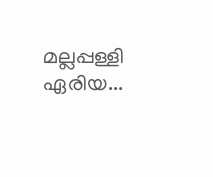മല്ലപ്പള്ളി ഏരിയ...